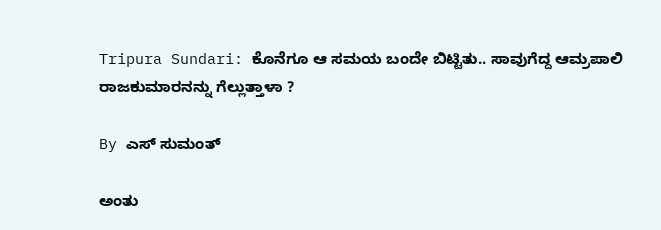Tripura Sundari: ಕೊನೆಗೂ ಆ ಸಮಯ ಬಂದೇ ಬಿಟ್ಟಿತು.. ಸಾವುಗೆದ್ದ ಆಮ್ರಪಾಲಿ ರಾಜಕುಮಾರನನ್ನು ಗೆಲ್ಲುತ್ತಾಳಾ ?

By ಎಸ್ ಸುಮಂತ್

ಅಂತು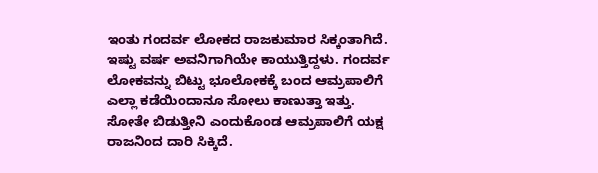ಇಂತು ಗಂದರ್ವ ಲೋಕದ ರಾಜಕುಮಾರ ಸಿಕ್ಕಂತಾಗಿದೆ. ಇಷ್ಟು ವರ್ಷ ಅವನಿಗಾಗಿಯೇ ಕಾಯುತ್ತಿದ್ದಳು. ಗಂದರ್ವ ಲೋಕವನ್ನು ಬಿಟ್ಟು ಭೂಲೋಕಕ್ಕೆ ಬಂದ ಆಮ್ರಪಾಲಿಗೆ ಎಲ್ಲಾ ಕಡೆಯಿಂದಾನೂ ಸೋಲು ಕಾಣುತ್ತಾ ಇತ್ತು. ಸೋತೇ ಬಿಡುತ್ತೀನಿ ಎಂದುಕೊಂಡ ಆಮ್ರಪಾಲಿಗೆ ಯಕ್ಷ ರಾಜನಿಂದ ದಾರಿ ಸಿಕ್ಕಿದೆ.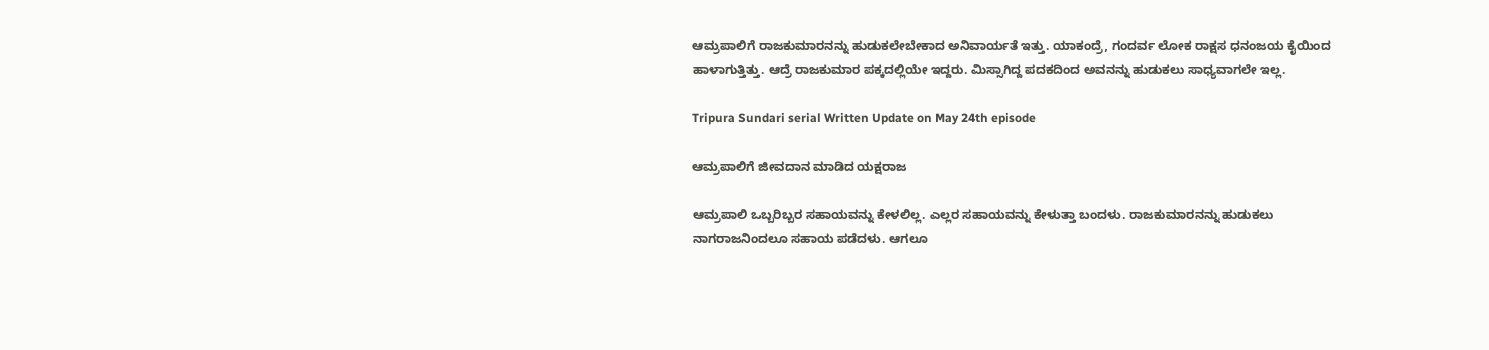ಆಮ್ರಪಾಲಿಗೆ ರಾಜಕುಮಾರನನ್ನು ಹುಡುಕಲೇಬೇಕಾದ ಅನಿವಾರ್ಯತೆ ಇತ್ತು. ಯಾಕಂದ್ರೆ, ಗಂದರ್ವ ಲೋಕ ರಾಕ್ಷಸ ಧನಂಜಯ ಕೈಯಿಂದ ಹಾಳಾಗುತ್ತಿತ್ತು. ಆದ್ರೆ ರಾಜಕುಮಾರ ಪಕ್ಕದಲ್ಲಿಯೇ ಇದ್ದರು. ಮಿಸ್ಸಾಗಿದ್ದ ಪದಕದಿಂದ ಅವನನ್ನು ಹುಡುಕಲು ಸಾಧ್ಯವಾಗಲೇ ಇಲ್ಲ.

Tripura Sundari serial Written Update on May 24th episode

ಆಮ್ರಪಾಲಿಗೆ ಜೀವದಾನ ಮಾಡಿದ ಯಕ್ಷರಾಜ

ಆಮ್ರಪಾಲಿ ಒಬ್ಬರಿಬ್ಬರ ಸಹಾಯವನ್ನು ಕೇಳಲಿಲ್ಲ. ಎಲ್ಲರ ಸಹಾಯವನ್ನು ಕೇಳುತ್ತಾ ಬಂದಳು. ರಾಜಕುಮಾರನನ್ನು ಹುಡುಕಲು ನಾಗರಾಜನಿಂದಲೂ ಸಹಾಯ ಪಡೆದಳು. ಆಗಲೂ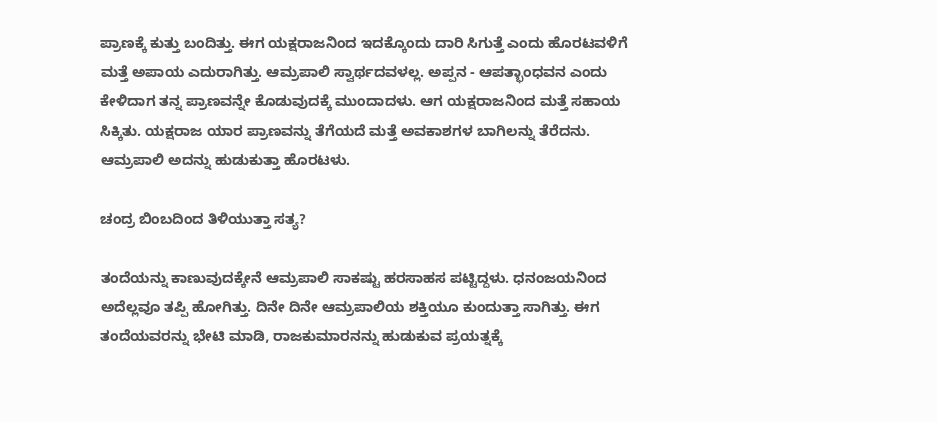ಪ್ರಾಣಕ್ಕೆ ಕುತ್ತು ಬಂದಿತ್ತು. ಈಗ ಯಕ್ಷರಾಜನಿಂದ ಇದಕ್ಕೊಂದು ದಾರಿ ಸಿಗುತ್ತೆ ಎಂದು ಹೊರಟವಳಿಗೆ ಮತ್ತೆ ಅಪಾಯ ಎದುರಾಗಿತ್ತು. ಆಮ್ರಪಾಲಿ ಸ್ವಾರ್ಥದವಳಲ್ಲ. ಅಪ್ಪನ - ಆಪತ್ಭಾಂಧವನ ಎಂದು ಕೇಳಿದಾಗ ತನ್ನ ಪ್ರಾಣವನ್ನೇ ಕೊಡುವುದಕ್ಕೆ ಮುಂದಾದಳು. ಆಗ ಯಕ್ಷರಾಜನಿಂದ ಮತ್ತೆ ಸಹಾಯ ಸಿಕ್ಕಿತು. ಯಕ್ಷರಾಜ ಯಾರ ಪ್ರಾಣವನ್ನು ತೆಗೆಯದೆ‌ ಮತ್ತೆ ಅವಕಾಶಗಳ ಬಾಗಿಲನ್ನು ತೆರೆದನು. ಆಮ್ರಪಾಲಿ ಅದನ್ನು ಹುಡುಕುತ್ತಾ ಹೊರಟಳು.

ಚಂದ್ರ ಬಿಂಬದಿಂದ ತಿಳಿಯುತ್ತಾ ಸತ್ಯ?

ತಂದೆಯನ್ನು ಕಾಣುವುದಕ್ಕೇನೆ ಆಮ್ರಪಾಲಿ ಸಾಕಷ್ಟು ಹರಸಾಹಸ ಪಟ್ಟಿದ್ದಳು. ಧನಂಜಯನಿಂದ ಅದೆಲ್ಲವೂ ತಪ್ಪಿ ಹೋಗಿತ್ತು. ದಿನೇ ದಿನೇ ಆಮ್ರಪಾಲಿಯ ಶಕ್ತಿಯೂ ಕುಂದುತ್ತಾ ಸಾಗಿತ್ತು. ಈಗ ತಂದೆಯವರನ್ನು ಭೇಟಿ ಮಾಡಿ, ರಾಜಕುಮಾರನನ್ನು ಹುಡುಕುವ ಪ್ರಯತ್ನಕ್ಕೆ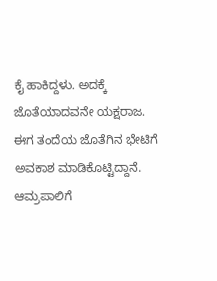ಕೈ ಹಾಕಿದ್ದಳು. ಅದಕ್ಕೆ ಜೊತೆಯಾದವನೇ ಯಕ್ಷರಾಜ. ಈಗ ತಂದೆಯ ಜೊತೆಗಿನ ಭೇಟಿಗೆ ಅವಕಾಶ ಮಾಡಿಕೊಟ್ಟಿದ್ದಾನೆ. ಆಮ್ರಪಾಲಿಗೆ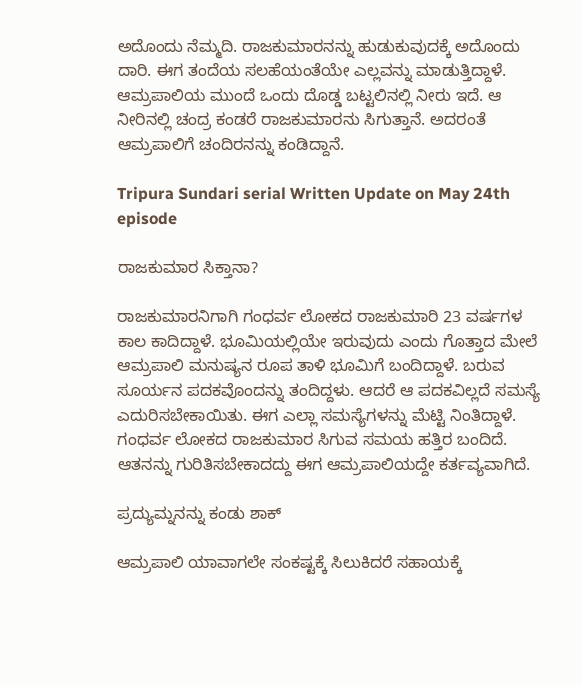ಅದೊಂದು ನೆಮ್ಮದಿ. ರಾಜಕುಮಾರನನ್ನು ಹುಡುಕುವುದಕ್ಕೆ ಅದೊಂದು ದಾರಿ. ಈಗ ತಂದೆಯ ಸಲಹೆಯಂತೆಯೇ ಎಲ್ಲವನ್ನು ಮಾಡುತ್ತಿದ್ದಾಳೆ. ಆಮ್ರಪಾಲಿಯ ಮುಂದೆ ಒಂದು ದೊಡ್ಡ ಬಟ್ಟಲಿನಲ್ಲಿ ನೀರು ಇದೆ. ಆ ನೀರಿನಲ್ಲಿ ಚಂದ್ರ ಕಂಡರೆ ರಾಜಕುಮಾರನು ಸಿಗುತ್ತಾನೆ. ಅದರಂತೆ ಆಮ್ರಪಾಲಿಗೆ ಚಂದಿರನನ್ನು ಕಂಡಿದ್ದಾನೆ.

Tripura Sundari serial Written Update on May 24th episode

ರಾಜಕುಮಾರ ಸಿಕ್ತಾನಾ?

ರಾಜಕುಮಾರನಿಗಾಗಿ ಗಂಧರ್ವ ಲೋಕದ ರಾಜಕುಮಾರಿ 23 ವರ್ಷಗಳ ಕಾಲ ಕಾದಿದ್ದಾಳೆ. ಭೂಮಿಯಲ್ಲಿಯೇ ಇರುವುದು ಎಂದು ಗೊತ್ತಾದ ಮೇಲೆ ಆಮ್ರಪಾಲಿ ಮನುಷ್ಯನ ರೂಪ ತಾಳಿ ಭೂಮಿಗೆ ಬಂದಿದ್ದಾಳೆ‌. ಬರುವ ಸೂರ್ಯನ ಪದಕವೊಂದನ್ನು ತಂದಿದ್ದಳು. ಆದರೆ ಆ ಪದಕವಿಲ್ಲದೆ ಸಮಸ್ಯೆ ಎದುರಿಸಬೇಕಾಯಿತು. ಈಗ ಎಲ್ಲಾ ಸಮಸ್ಯೆಗಳನ್ನು ಮೆಟ್ಟಿ ನಿಂತಿದ್ದಾಳೆ. ಗಂಧರ್ವ ಲೋಕದ ರಾಜಕುಮಾರ ಸಿಗುವ ಸಮಯ ಹತ್ತಿರ ಬಂದಿದೆ. ಆತನನ್ನು ಗುರಿತಿಸಬೇಕಾದದ್ದು ಈಗ ಆಮ್ರಪಾಲಿಯದ್ದೇ ಕರ್ತವ್ಯವಾಗಿದೆ.

ಪ್ರದ್ಯುಮ್ನನನ್ನು ಕಂಡು ಶಾಕ್

ಆಮ್ರಪಾಲಿ ಯಾವಾಗಲೇ ಸಂಕಷ್ಟಕ್ಕೆ ಸಿಲುಕಿದರೆ ಸಹಾಯಕ್ಕೆ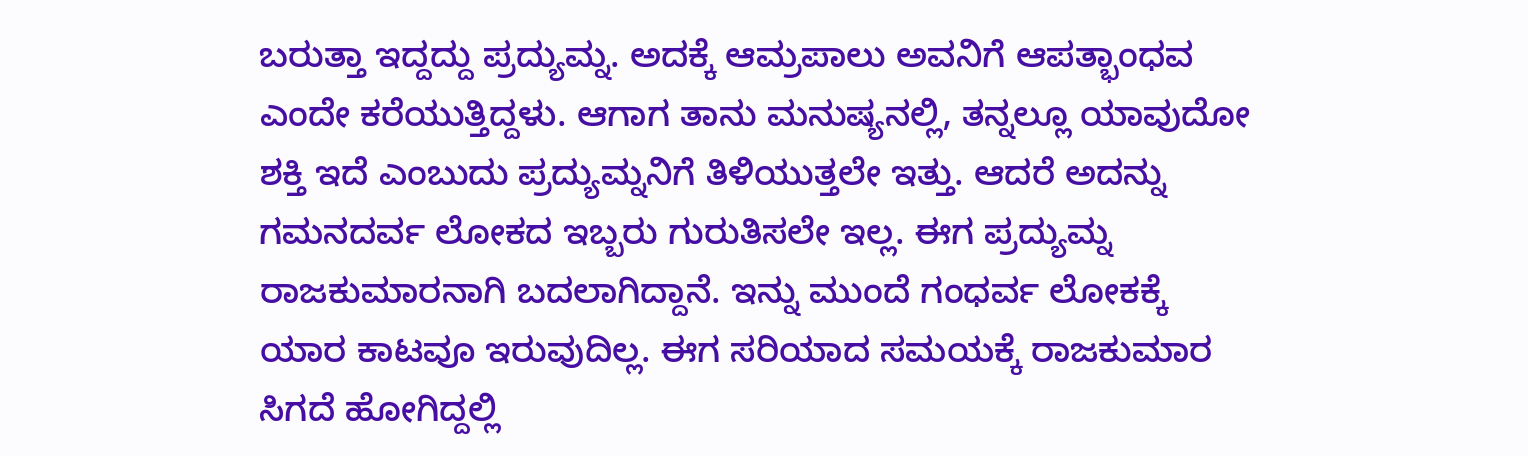ಬರುತ್ತಾ ಇದ್ದದ್ದು ಪ್ರದ್ಯುಮ್ನ. ಅದಕ್ಕೆ ಆಮ್ರಪಾಲು ಅವನಿಗೆ ಆಪತ್ಭಾಂಧವ ಎಂದೇ ಕರೆಯುತ್ತಿದ್ದಳು. ಆಗಾಗ ತಾನು ಮನುಷ್ಯನಲ್ಲಿ, ತನ್ನಲ್ಲೂ ಯಾವುದೋ ಶಕ್ತಿ ಇದೆ ಎಂಬುದು ಪ್ರದ್ಯುಮ್ನನಿಗೆ ತಿಳಿಯುತ್ತಲೇ ಇತ್ತು. ಆದರೆ ಅದನ್ನು ಗಮನದರ್ವ ಲೋಕದ ಇಬ್ಬರು ಗುರುತಿಸಲೇ ಇಲ್ಲ. ಈಗ ಪ್ರದ್ಯುಮ್ನ ರಾಜಕುಮಾರನಾಗಿ ಬದಲಾಗಿದ್ದಾನೆ. ಇನ್ನು ಮುಂದೆ ಗಂಧರ್ವ ಲೋಕಕ್ಕೆ ಯಾರ ಕಾಟವೂ ಇರುವುದಿಲ್ಲ. ಈಗ ಸರಿಯಾದ ಸಮಯಕ್ಕೆ ರಾಜಕುಮಾರ ಸಿಗದೆ ಹೋಗಿದ್ದಲ್ಲಿ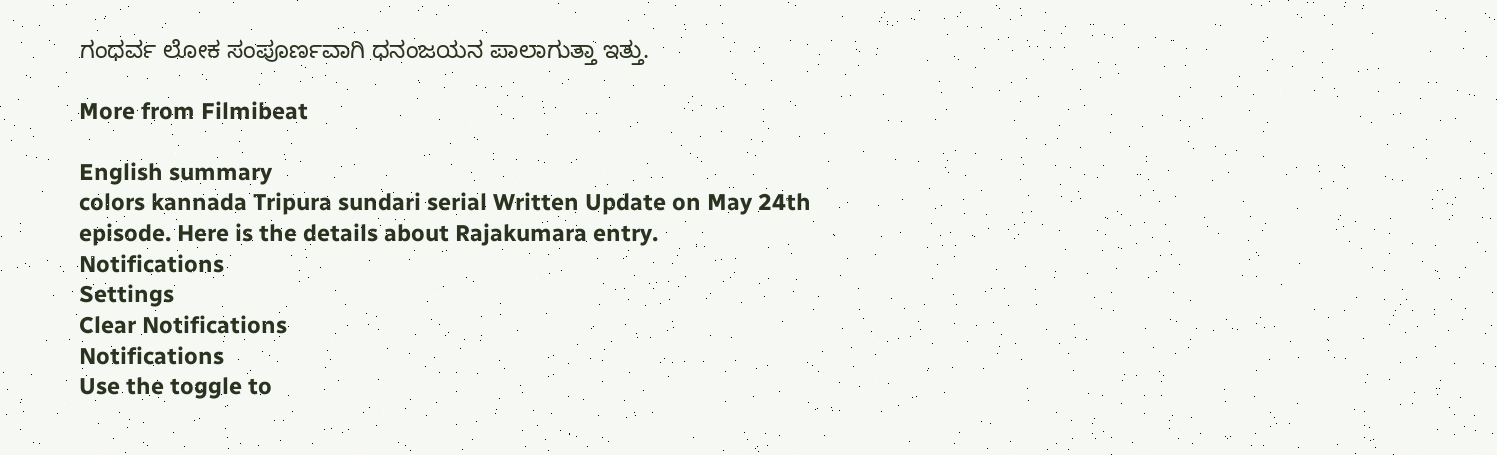ಗಂಧರ್ವ ಲೋಕ ಸಂಪೂರ್ಣವಾಗಿ ಧನಂಜಯನ ಪಾಲಾಗುತ್ತಾ ಇತ್ತು.

More from Filmibeat

English summary
colors kannada Tripura sundari serial Written Update on May 24th episode. Here is the details about Rajakumara entry.
Notifications
Settings
Clear Notifications
Notifications
Use the toggle to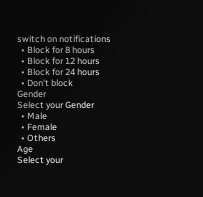switch on notifications
  • Block for 8 hours
  • Block for 12 hours
  • Block for 24 hours
  • Don't block
Gender
Select your Gender
  • Male
  • Female
  • Others
Age
Select your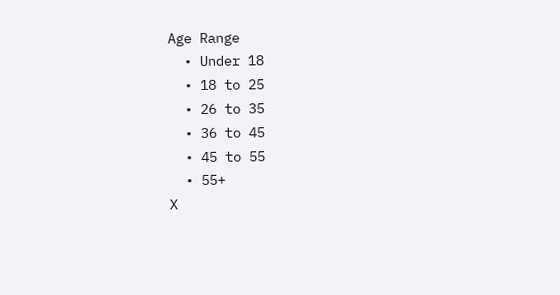Age Range
  • Under 18
  • 18 to 25
  • 26 to 35
  • 36 to 45
  • 45 to 55
  • 55+
X